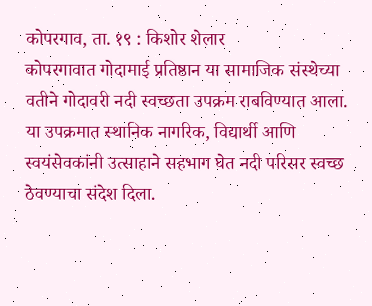कोपरगाव, ता. १९ : किशोर शेलार
कोपरगावात गोदामाई प्रतिष्ठान या सामाजिक संस्थेच्या वतीने गोदावरी नदी स्वच्छता उपक्रम राबविण्यात आला. या उपक्रमात स्थानिक नागरिक, विद्यार्थी आणि स्वयंसेवकांनी उत्साहाने सहभाग घेत नदी परिसर स्वच्छ ठेवण्याचा संदेश दिला.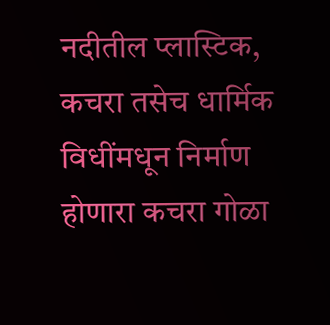नदीतील प्लास्टिक, कचरा तसेच धार्मिक विधींमधून निर्माण होणारा कचरा गोळा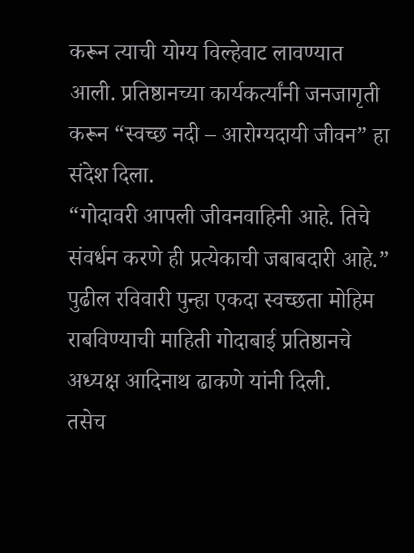करून त्याची योग्य विल्हेवाट लावण्यात आली. प्रतिष्ठानच्या कार्यकर्त्यांनी जनजागृती करून “स्वच्छ नदी – आरोग्यदायी जीवन” हा संदेश दिला.
“गोदावरी आपली जीवनवाहिनी आहे. तिचे संवर्धन करणे ही प्रत्येकाची जबाबदारी आहे.” पुढील रविवारी पुन्हा एकदा स्वच्छता मोहिम राबविण्याची माहिती गोदाबाई प्रतिष्ठानचे अध्यक्ष आदिनाथ ढाकणे यांनी दिली.
तसेच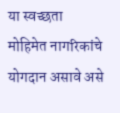या स्वच्छता मोहिमेत नागरिकांचे योगदान असावे असे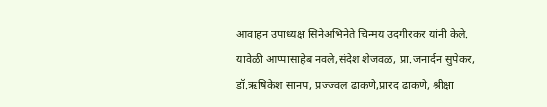आवाहन उपाध्यक्ष सिनेअभिनेते चिन्मय उदगीरकर यांनी केले. यावेळी आप्पासाहेब नवले,संदेश शेजवळ, प्रा.जनार्दन सुपेकर, डॉ.ऋषिकेश सानप, प्रज्ज्वल ढाकणे,प्रारद ढाकणे, श्रीक्षा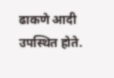ढाकणे आदी उपस्थित होते.